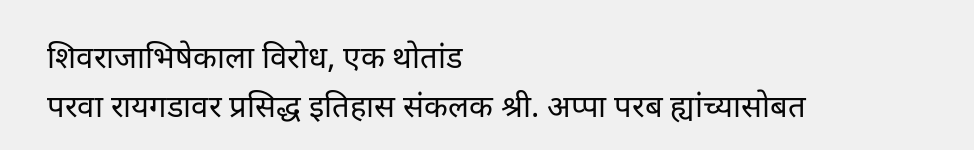शिवराजाभिषेकाला विरोध, एक थोतांड
परवा रायगडावर प्रसिद्ध इतिहास संकलक श्री. अप्पा परब ह्यांच्यासोबत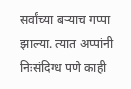सर्वांच्या बऱ्याच गप्पा झाल्या. त्यात अप्पांनी निःसंदिग्ध पणे काही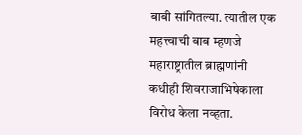बाबी सांगितल्या. त्यातील एक महत्त्वाची बाब म्हणजे महाराष्ट्रातील ब्राह्मणांनी कधीही शिवराजाभिषेकाला विरोध केला नव्हता.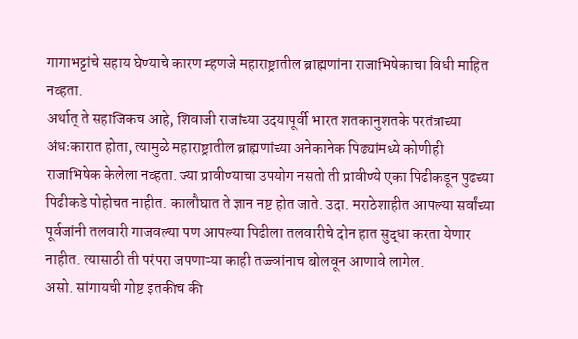गागाभट्टांचे सहाय घेण्याचे कारण म्हणजे महाराष्ट्रातील ब्राह्मणांना राजाभिषेकाचा विधी माहित नव्हता.
अर्थात् ते सहाजिकच आहे, शिवाजी राजांच्या उदयापूर्वी भारत शतकानुशतके परतंत्राच्या अंधःकारात होता, त्यामुळे महाराष्ट्रातील ब्राह्मणांच्या अनेकानेक पिढ्यांमध्ये कोणीही राजाभिषेक केलेला नव्हता. ज्या प्रावीण्याचा उपयोग नसतो ती प्रावीण्ये एका पिढीकडून पुढच्या पिढीकडे पोहोचत नाहीत. कालौघात ते ज्ञान नष्ट होत जाते. उदा. मराठेशाहीत आपल्या सर्वांच्या पूर्वजांनी तलवारी गाजवल्या पण आपल्या पिढीला तलवारीचे दोन हात सुद्धा करता येणार नाहीत. त्यासाठी ती परंपरा जपणाऱ्या काही तज्ज्ञांनाच बोलवून आणावे लागेल.
असो. सांगायची गोष्ट इतकीच की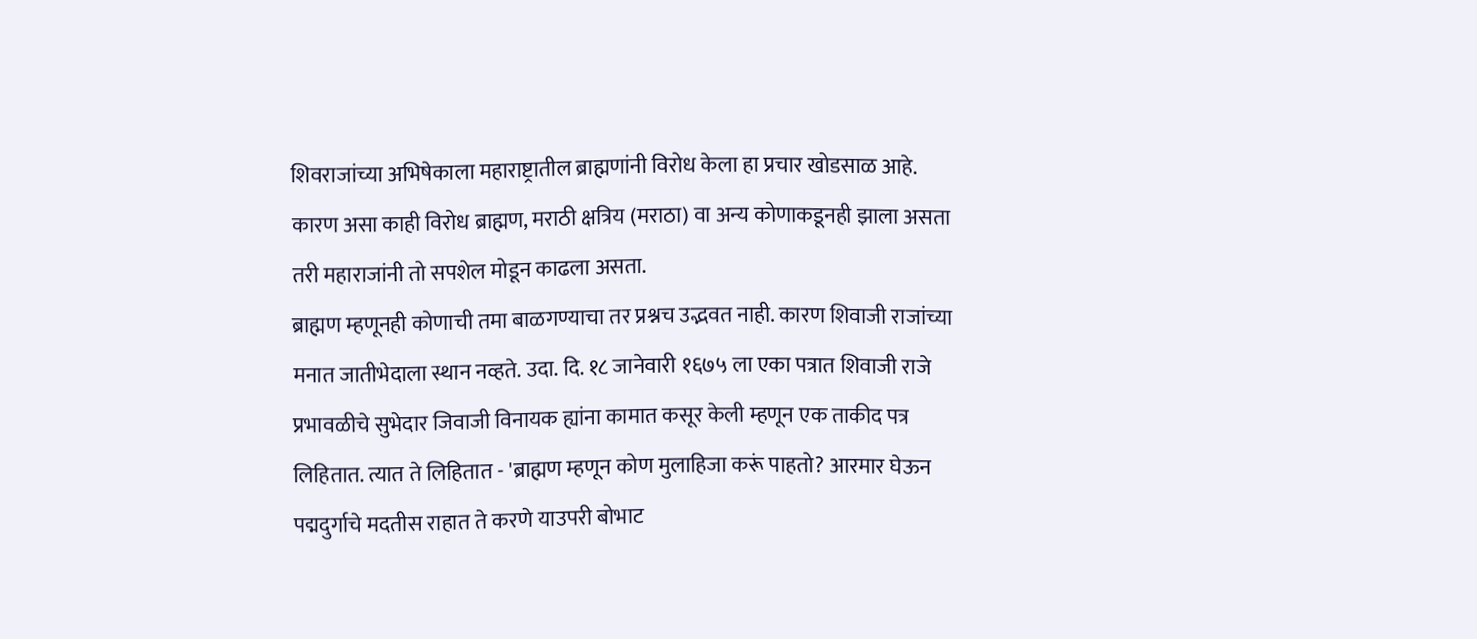शिवराजांच्या अभिषेकाला महाराष्ट्रातील ब्राह्मणांनी विरोध केला हा प्रचार खोडसाळ आहे. कारण असा काही विरोध ब्राह्मण, मराठी क्षत्रिय (मराठा) वा अन्य कोणाकडूनही झाला असता तरी महाराजांनी तो सपशेल मोडून काढला असता.
ब्राह्मण म्हणूनही कोणाची तमा बाळगण्याचा तर प्रश्नच उद्भवत नाही. कारण शिवाजी राजांच्या मनात जातीभेदाला स्थान नव्हते. उदा. दि. १८ जानेवारी १६७५ ला एका पत्रात शिवाजी राजे प्रभावळीचे सुभेदार जिवाजी विनायक ह्यांना कामात कसूर केली म्हणून एक ताकीद पत्र लिहितात. त्यात ते लिहितात - 'ब्राह्मण म्हणून कोण मुलाहिजा करूं पाहतो? आरमार घेऊन पद्मदुर्गाचे मदतीस राहात ते करणे याउपरी बोभाट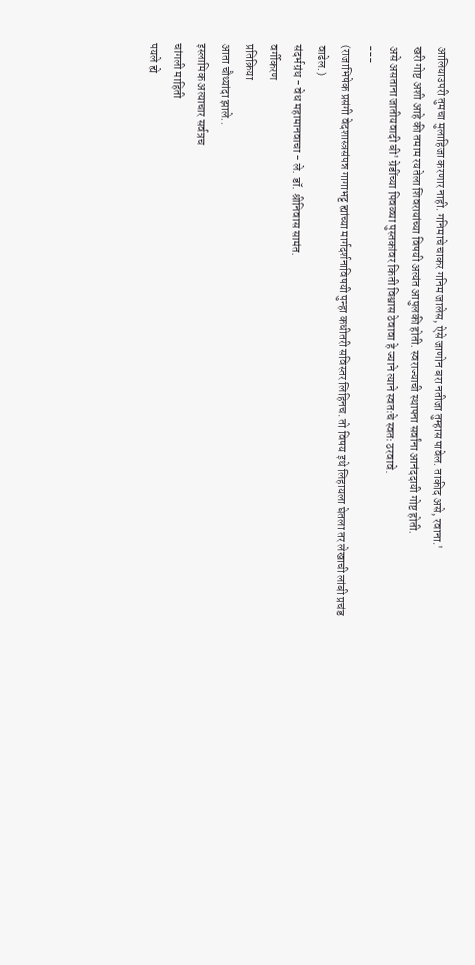आलियाउपरी तुमचा मुलाहिजा करणार नाही. गनिमाचे चाकर गनिम जालेस, ऐसे जाणोन बरा नतीजा तुम्हास पावेल. ताकीद असे, रवाना.'
खरी गोष्ट अशी आहे की तमाम रयतेला शिवरायांच्या विषयी अत्यंत आपुलकी होती. स्वराज्याची स्थापना सर्वांना आनंददायी गोष्ट होती.
असे असताना जातीयवादी बी' ग्रेडींच्या पिवळ्या पुस्तकांवर किती विश्वास ठेवावा हे ज्याने त्याने स्वतःचे स्वतः ठरवावे.
---
(राजाभिषेक प्रसंगी वेदशास्त्रसंपन्न गागाभट्ट ह्यांच्या मार्गदर्शनाविषयी पुन्हा कधीतरी सविस्तर लिहिनच. तो विषय इथे लिहायला घेतला तर लेखाची लांबी प्रचंड वाढेल.)
संदर्भग्रंथ - वेध महामानवाचा - ले. डॉ. श्रीनिवास सामंत.
वर्गीकरण
प्रतिक्रिया
आता चौथ्यांदा झाले..
इस्लामिक अत्याचार सर्वत्रच
चांगली माहिती
पयले ह्ये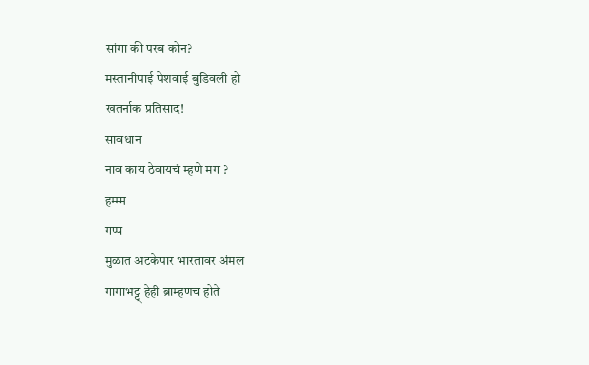सांगा की परब कोन?
मस्तानीपाई पेशवाई बुडिवली हो
खतर्नाक प्रतिसाद!
सावधान
नाव काय ठेवायचं म्हणे मग ?
हम्म्म
गप्प
मुळात अटकेपार भारतावर अंमल
गागाभट्ट् हेही ब्राम्हणच होते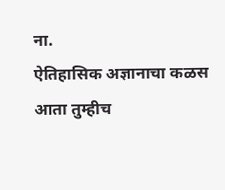ना.
ऐतिहासिक अज्ञानाचा कळस
आता तुम्हीच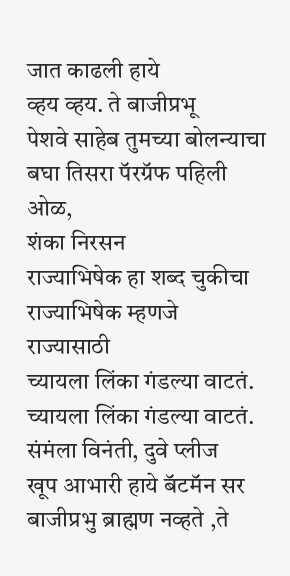जात काढली हाये
व्हय व्हय. ते बाजीप्रभू
पेशवे साहेब तुमच्या बोलन्याचा
बघा तिसरा पॅरग्रॅफ पहिली ओळ,
शंका निरसन
राज्याभिषेक हा शब्द चुकीचा
राज्याभिषेक म्हणजे राज्यासाठी
च्यायला लिंका गंडल्या वाटतं.
च्यायला लिंका गंडल्या वाटतं.
संमंला विनंती, दुवे प्लीज
खूप आभारी हाये बॅटमॅन सर
बाजीप्रभु ब्राह्मण नव्हते ,ते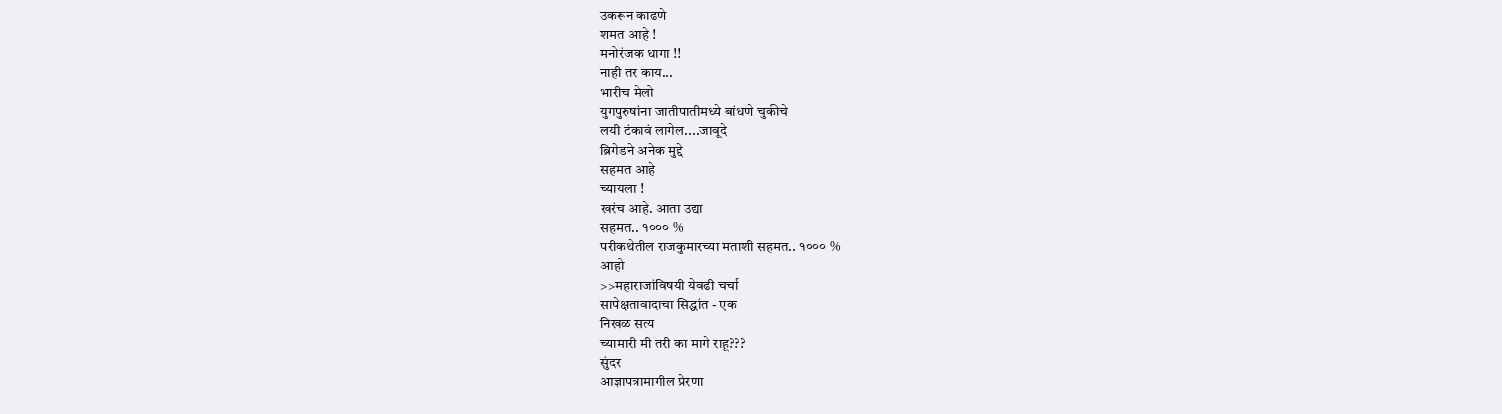उकरून काढणे
शमत आहे !
मनोरंजक धागा !!
नाही तर काय...
भारीच मेलो
युगपुरुषांना जातीपातीमध्ये बांधणे चुकीचे
लयी टंकावं लागेल....जावूदे
ब्रिगेडने अनेक मुद्दे
सहमत आहे
च्यायला !
खरंच आहे. आता उद्या
सहमत.. १००० %
परीकथेतील राजकुमारच्या मताशी सहमत.. १००० %
आहो
>>महाराजांविषयी येवढी चर्चा
सापेक्षतावादाचा सिद्धांत - एक
निखळ सत्य
च्यामारी मी तरी का मागे राहू???
सुंदर
आज्ञापत्रामागील प्रेरणा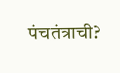पंचतंत्राची?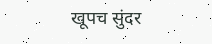खूपच सुंदर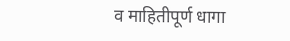व माहितीपूर्ण धागा